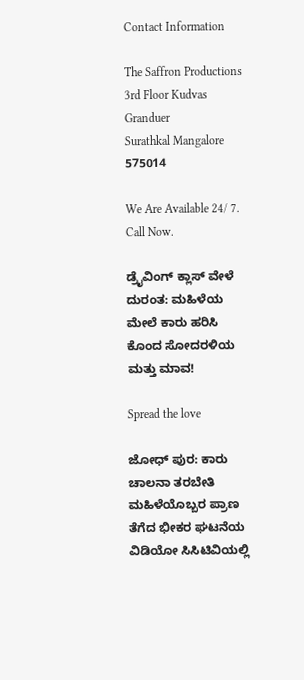Contact Information

The Saffron Productions
3rd Floor Kudvas Granduer
Surathkal Mangalore 575014

We Are Available 24/ 7. Call Now.

ಡ್ರೈವಿಂಗ್ ಕ್ಲಾಸ್ ವೇಳೆ ದುರಂತ: ಮಹಿಳೆಯ ಮೇಲೆ ಕಾರು ಹರಿಸಿ ಕೊಂದ ಸೋದರಳಿಯ ಮತ್ತು ಮಾವ!

Spread the love

ಜೋಧ್ ಪುರ: ಕಾರು ಚಾಲನಾ ತರಬೇತಿ ಮಹಿಳೆಯೊಬ್ಬರ ಪ್ರಾಣ ತೆಗೆದ ಭೀಕರ ಘಟನೆಯ ವಿಡಿಯೋ ಸಿಸಿಟಿವಿಯಲ್ಲಿ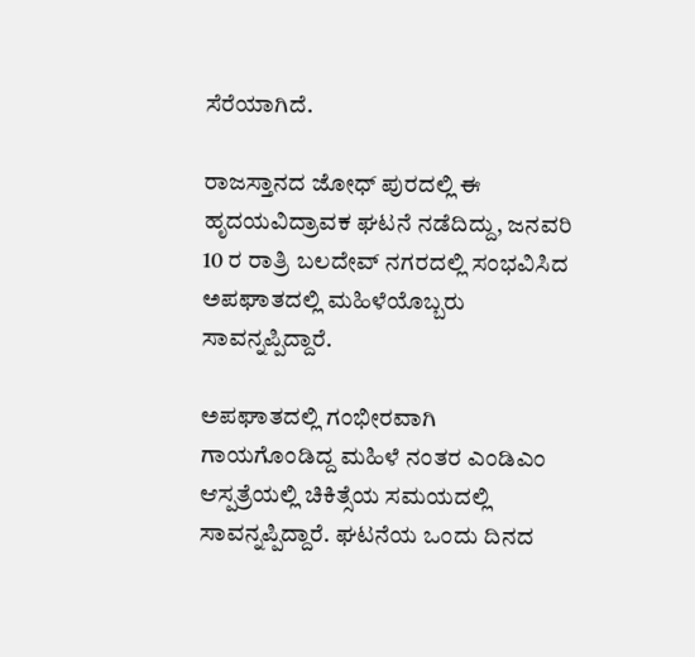ಸೆರೆಯಾಗಿದೆ.

ರಾಜಸ್ತಾನದ ಜೋಧ್ ಪುರದಲ್ಲಿ ಈ ಹೃದಯವಿದ್ರಾವಕ ಘಟನೆ ನಡೆದಿದ್ದು, ಜನವರಿ 10 ರ ರಾತ್ರಿ ಬಲದೇವ್ ನಗರದಲ್ಲಿ ಸಂಭವಿಸಿದ ಅಪಘಾತದಲ್ಲಿ ಮಹಿಳೆಯೊಬ್ಬರು ಸಾವನ್ನಪ್ಪಿದ್ದಾರೆ.

ಅಪಘಾತದಲ್ಲಿ ಗಂಭೀರವಾಗಿ ಗಾಯಗೊಂಡಿದ್ದ ಮಹಿಳೆ ನಂತರ ಎಂಡಿಎಂ ಆಸ್ಪತ್ರೆಯಲ್ಲಿ ಚಿಕಿತ್ಸೆಯ ಸಮಯದಲ್ಲಿ ಸಾವನ್ನಪ್ಪಿದ್ದಾರೆ. ಘಟನೆಯ ಒಂದು ದಿನದ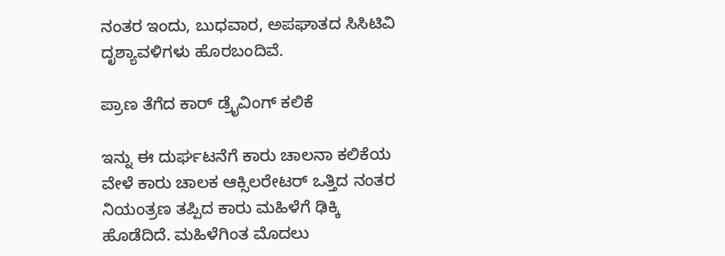ನಂತರ ಇಂದು, ಬುಧವಾರ, ಅಪಘಾತದ ಸಿಸಿಟಿವಿ ದೃಶ್ಯಾವಳಿಗಳು ಹೊರಬಂದಿವೆ.

ಪ್ರಾಣ ತೆಗೆದ ಕಾರ್ ಡ್ರೈವಿಂಗ್ ಕಲಿಕೆ

ಇನ್ನು ಈ ದುರ್ಘಟನೆಗೆ ಕಾರು ಚಾಲನಾ ಕಲಿಕೆಯ ವೇಳೆ ಕಾರು ಚಾಲಕ ಆಕ್ಸಿಲರೇಟರ್ ಒತ್ತಿದ ನಂತರ ನಿಯಂತ್ರಣ ತಪ್ಪಿದ ಕಾರು ಮಹಿಳೆಗೆ ಢಿಕ್ಕಿ ಹೊಡೆದಿದೆ. ಮಹಿಳೆಗಿಂತ ಮೊದಲು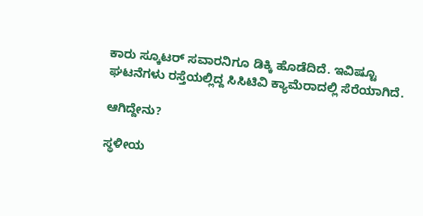ಕಾರು ಸ್ಕೂಟರ್ ಸವಾರನಿಗೂ ಡಿಕ್ಕಿ ಹೊಡೆದಿದೆ. ಇವಿಷ್ಟೂ ಘಟನೆಗಳು ರಸ್ತೆಯಲ್ಲಿದ್ದ ಸಿಸಿಟಿವಿ ಕ್ಯಾಮೆರಾದಲ್ಲಿ ಸೆರೆಯಾಗಿದೆ.

ಆಗಿದ್ದೇನು?

ಸ್ಥಳೀಯ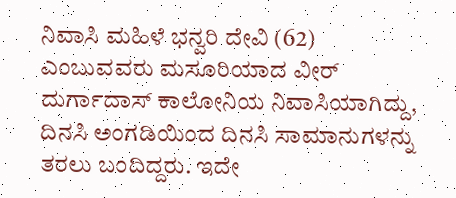ನಿವಾಸಿ ಮಹಿಳೆ ಭನ್ವರಿ ದೇವಿ (62) ಎಂಬುವವರು ಮಸೂರಿಯಾದ ವೀರ್ ದುರ್ಗಾದಾಸ್ ಕಾಲೋನಿಯ ನಿವಾಸಿಯಾಗಿದ್ದು, ದಿನಸಿ ಅಂಗಡಿಯಿಂದ ದಿನಸಿ ಸಾಮಾನುಗಳನ್ನು ತರಲು ಬಂದಿದ್ದರು. ಇದೇ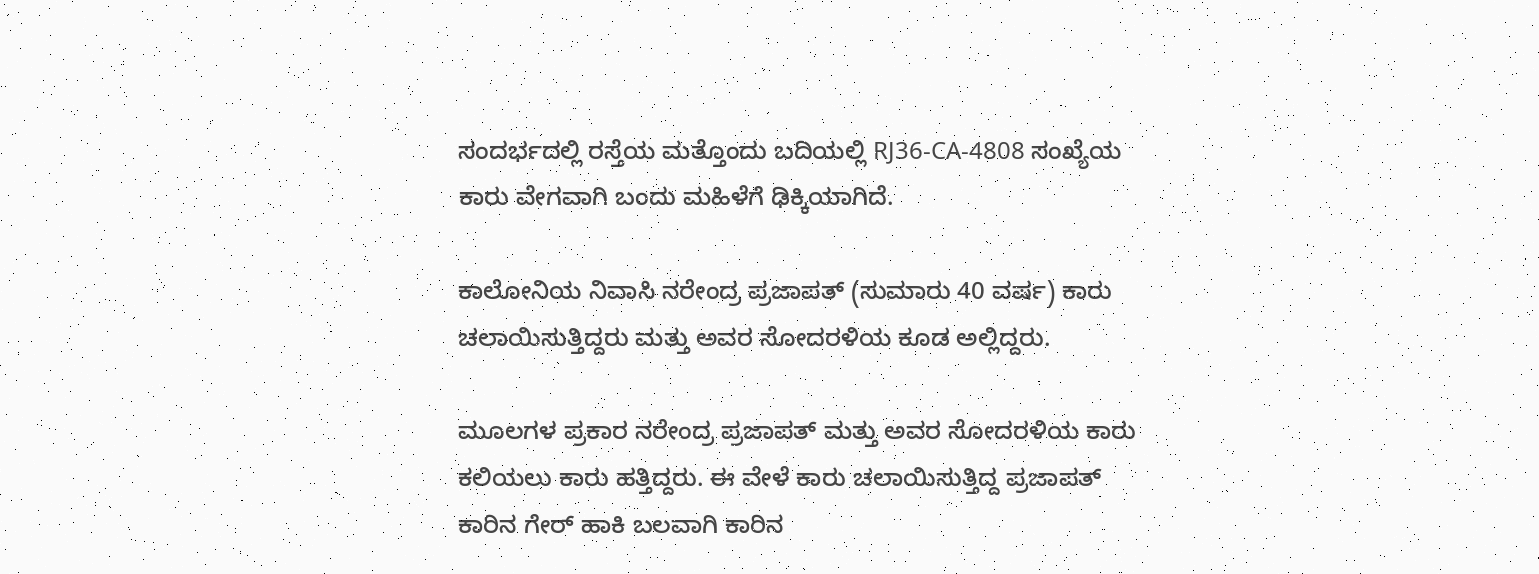ಸಂದರ್ಭದಲ್ಲಿ ರಸ್ತೆಯ ಮತ್ತೊಂದು ಬದಿಯಲ್ಲಿ RJ36-CA-4808 ಸಂಖ್ಯೆಯ ಕಾರು ವೇಗವಾಗಿ ಬಂದು ಮಹಿಳೆಗೆ ಢಿಕ್ಕಿಯಾಗಿದೆ.

ಕಾಲೋನಿಯ ನಿವಾಸಿ ನರೇಂದ್ರ ಪ್ರಜಾಪತ್ (ಸುಮಾರು 40 ವರ್ಷ) ಕಾರು ಚಲಾಯಿಸುತ್ತಿದ್ದರು ಮತ್ತು ಅವರ ಸೋದರಳಿಯ ಕೂಡ ಅಲ್ಲಿದ್ದರು.

ಮೂಲಗಳ ಪ್ರಕಾರ ನರೇಂದ್ರ ಪ್ರಜಾಪತ್ ಮತ್ತು ಅವರ ಸೋದರಳಿಯ ಕಾರು ಕಲಿಯಲು ಕಾರು ಹತ್ತಿದ್ದರು. ಈ ವೇಳೆ ಕಾರು ಚಲಾಯಿಸುತ್ತಿದ್ದ ಪ್ರಜಾಪತ್ ಕಾರಿನ ಗೇರ್ ಹಾಕಿ ಬಲವಾಗಿ ಕಾರಿನ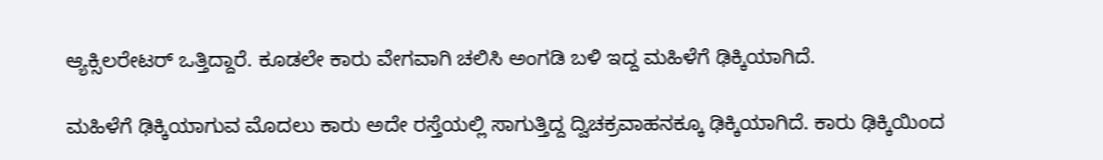ಆ್ಯಕ್ಸಿಲರೇಟರ್ ಒತ್ತಿದ್ದಾರೆ. ಕೂಡಲೇ ಕಾರು ವೇಗವಾಗಿ ಚಲಿಸಿ ಅಂಗಡಿ ಬಳಿ ಇದ್ದ ಮಹಿಳೆಗೆ ಢಿಕ್ಕಿಯಾಗಿದೆ.

ಮಹಿಳೆಗೆ ಢಿಕ್ಕಿಯಾಗುವ ಮೊದಲು ಕಾರು ಅದೇ ರಸ್ತೆಯಲ್ಲಿ ಸಾಗುತ್ತಿದ್ದ ದ್ವಿಚಕ್ರವಾಹನಕ್ಕೂ ಢಿಕ್ಕಿಯಾಗಿದೆ. ಕಾರು ಢಿಕ್ಕಿಯಿಂದ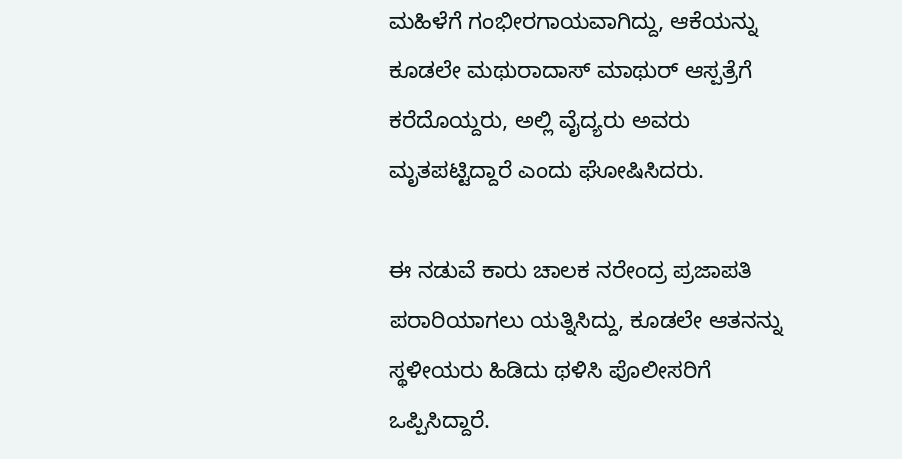ಮಹಿಳೆಗೆ ಗಂಭೀರಗಾಯವಾಗಿದ್ದು, ಆಕೆಯನ್ನು ಕೂಡಲೇ ಮಥುರಾದಾಸ್ ಮಾಥುರ್ ಆಸ್ಪತ್ರೆಗೆ ಕರೆದೊಯ್ದರು, ಅಲ್ಲಿ ವೈದ್ಯರು ಅವರು ಮೃತಪಟ್ಟಿದ್ದಾರೆ ಎಂದು ಘೋಷಿಸಿದರು.

ಈ ನಡುವೆ ಕಾರು ಚಾಲಕ ನರೇಂದ್ರ ಪ್ರಜಾಪತಿ ಪರಾರಿಯಾಗಲು ಯತ್ನಿಸಿದ್ದು, ಕೂಡಲೇ ಆತನನ್ನು ಸ್ಥಳೀಯರು ಹಿಡಿದು ಥಳಿಸಿ ಪೊಲೀಸರಿಗೆ ಒಪ್ಪಿಸಿದ್ದಾರೆ.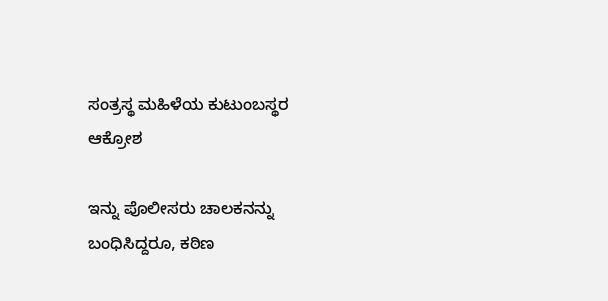ಸಂತ್ರಸ್ಥ ಮಹಿಳೆಯ ಕುಟುಂಬಸ್ಥರ ಆಕ್ರೋಶ

ಇನ್ನು ಪೊಲೀಸರು ಚಾಲಕನನ್ನು ಬಂಧಿಸಿದ್ದರೂ, ಕಠಿಣ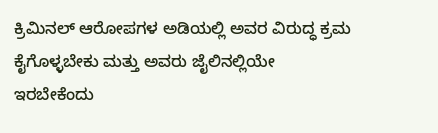ಕ್ರಿಮಿನಲ್ ಆರೋಪಗಳ ಅಡಿಯಲ್ಲಿ ಅವರ ವಿರುದ್ಧ ಕ್ರಮ ಕೈಗೊಳ್ಳಬೇಕು ಮತ್ತು ಅವರು ಜೈಲಿನಲ್ಲಿಯೇ ಇರಬೇಕೆಂದು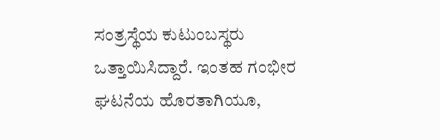ಸಂತ್ರಸ್ಥೆಯ ಕುಟುಂಬಸ್ಥರು ಒತ್ತಾಯಿಸಿದ್ದಾರೆ. ಇಂತಹ ಗಂಭೀರ ಘಟನೆಯ ಹೊರತಾಗಿಯೂ,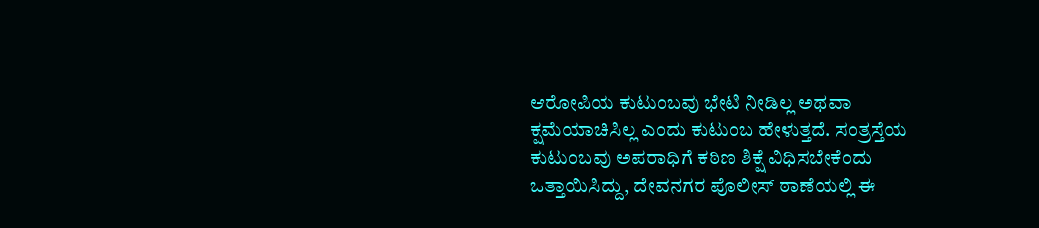ಆರೋಪಿಯ ಕುಟುಂಬವು ಭೇಟಿ ನೀಡಿಲ್ಲ ಅಥವಾ ಕ್ಷಮೆಯಾಚಿಸಿಲ್ಲ ಎಂದು ಕುಟುಂಬ ಹೇಳುತ್ತದೆ. ಸಂತ್ರಸ್ತೆಯ ಕುಟುಂಬವು ಅಪರಾಧಿಗೆ ಕಠಿಣ ಶಿಕ್ಷೆ ವಿಧಿಸಬೇಕೆಂದು ಒತ್ತಾಯಿಸಿದ್ದು, ದೇವನಗರ ಪೊಲೀಸ್ ಠಾಣೆಯಲ್ಲಿ ಈ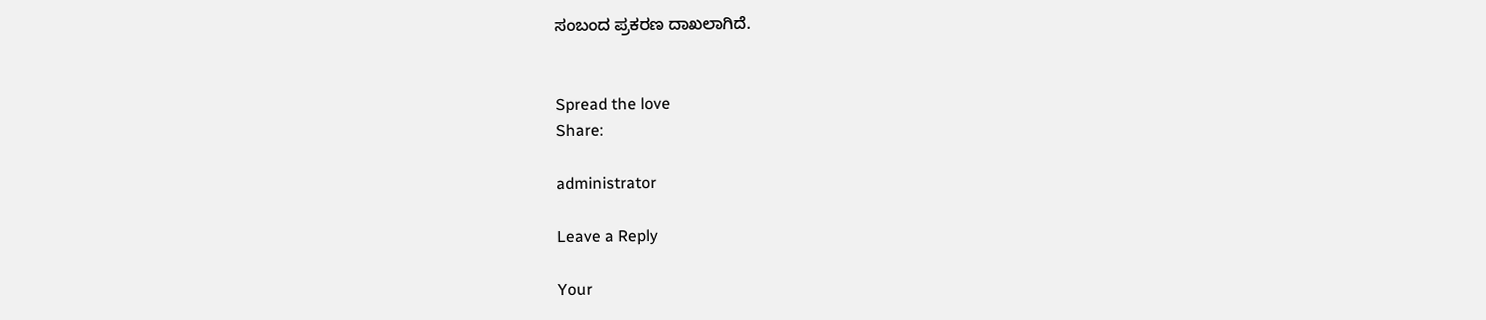ಸಂಬಂದ ಪ್ರಕರಣ ದಾಖಲಾಗಿದೆ.


Spread the love
Share:

administrator

Leave a Reply

Your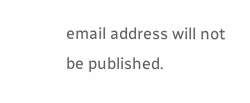email address will not be published.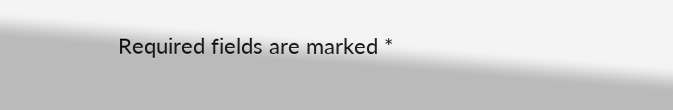Required fields are marked *